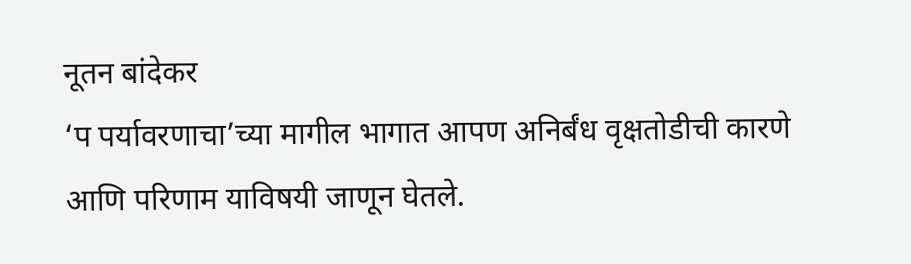नूतन बांदेकर
‘प पर्यावरणाचा’च्या मागील भागात आपण अनिर्बंध वृक्षतोडीची कारणे आणि परिणाम याविषयी जाणून घेतले.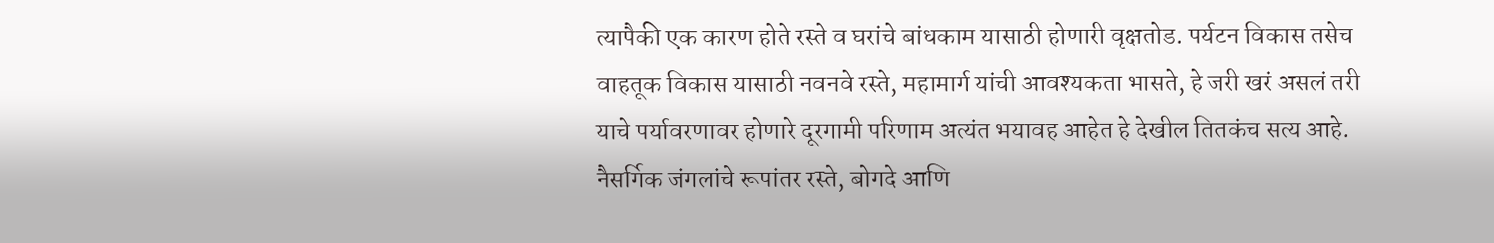त्यापैकी एक कारण होते रस्ते व घरांचे बांधकाम यासाठी होणारी वृक्षतोड. पर्यटन विकास तसेच वाहतूक विकास यासाठी नवनवे रस्ते, महामार्ग यांची आवश्यकता भासते, हे जरी खरं असलं तरी याचे पर्यावरणावर होणारे दूरगामी परिणाम अत्यंत भयावह आहेत हे देखील तितकंच सत्य आहे.
नैसर्गिक जंगलांचे रूपांतर रस्ते, बोगदे आणि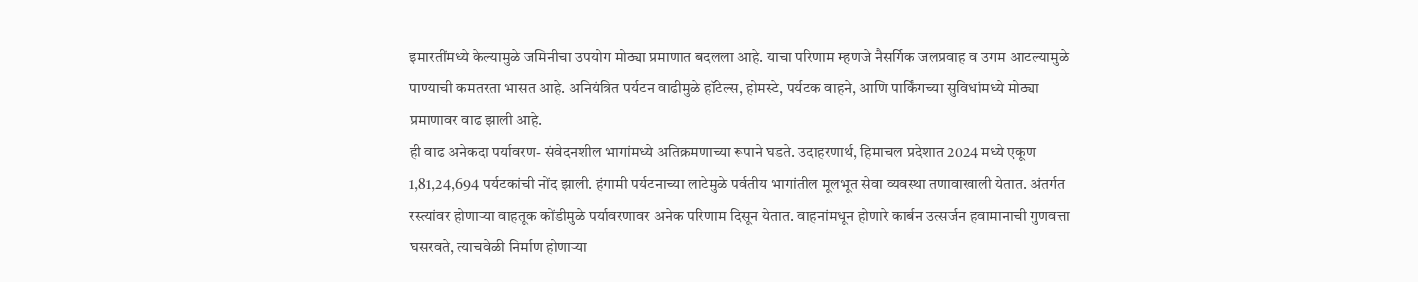इमारतींमध्ये केल्यामुळे जमिनीचा उपयोग मोठ्या प्रमाणात बदलला आहे. याचा परिणाम म्हणजे नैसर्गिक जलप्रवाह व उगम आटल्यामुळे पाण्याची कमतरता भासत आहे. अनियंत्रित पर्यटन वाढीमुळे हॉटेल्स, होमस्टे, पर्यटक वाहने, आणि पार्किंगच्या सुविधांमध्ये मोठ्या प्रमाणावर वाढ झाली आहे.
ही वाढ अनेकदा पर्यावरण- संवेदनशील भागांमध्ये अतिक्रमणाच्या रूपाने घडते. उदाहरणार्थ, हिमाचल प्रदेशात 2024 मध्ये एकूण 1,81,24,694 पर्यटकांची नोंद झाली. हंगामी पर्यटनाच्या लाटेमुळे पर्वतीय भागांतील मूलभूत सेवा व्यवस्था तणावाखाली येतात. अंतर्गत रस्त्यांवर होणाऱ्या वाहतूक कोंडीमुळे पर्यावरणावर अनेक परिणाम दिसून येतात. वाहनांमधून होणारे कार्बन उत्सर्जन हवामानाची गुणवत्ता घसरवते, त्याचवेळी निर्माण होणाऱ्या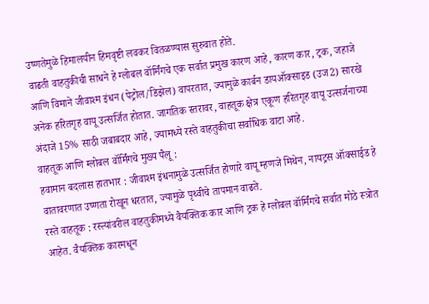उष्णतेमुळे हिमालयीन हिमवृष्टी लवकर वितळण्यास सुरुवात होते.
वाढती वाहतुकीची साधने हे ग्लोबल वॉर्मिंगचे एक सर्वात प्रमुख कारण आहे, कारण कार, ट्रक, जहाजे आणि विमाने जीवाश्म इंधन (पेट्रोल/डिझेल) वापरतात, ज्यामुळे कार्बन डायऑक्साइड (उज2) सारखे अनेक हरितगृह वायू उत्सर्जित होतात. जागतिक स्तरावर, वाहतूक क्षेत्र एकूण हरितगृह वायू उत्सर्जनाच्या अंदाजे 15% साठी जबाबदार आहे, ज्यामध्ये रस्ते वाहतुकीचा सर्वाधिक वाटा आहे.
वाहतूक आणि ग्लोबल वॉर्मिंगचे मुख्य पैलू :
हवामान बदलास हातभार : जीवाश्म इंधनामुळे उत्सर्जित होणारे वायू म्हणजे मिथेन, नायट्रस ऑक्साईड हे वातावरणात उष्णता रोखून धरतात, ज्यामुळे पृथ्वीचे तापमान वाढते.
रस्ते वाहतूक : रस्त्यांवरील वाहतुकीमध्ये वैयक्तिक कार आणि ट्रक हे ग्लोबल वॉर्मिंगचे सर्वात मोठे स्त्रोत आहेत. वैयक्तिक कारमधून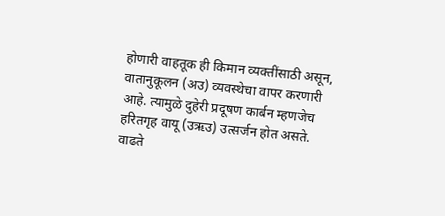होणारी वाहतूक ही किमान व्यक्तींसाठी असून, वातानुकूलन (अउ) व्यवस्थेचा वापर करणारी आहे. त्यामुळे दुहेरी प्रदूषण कार्बन म्हणजेच हरितगृह वायू (उऋउ) उत्सर्जन होत असते.
वाढते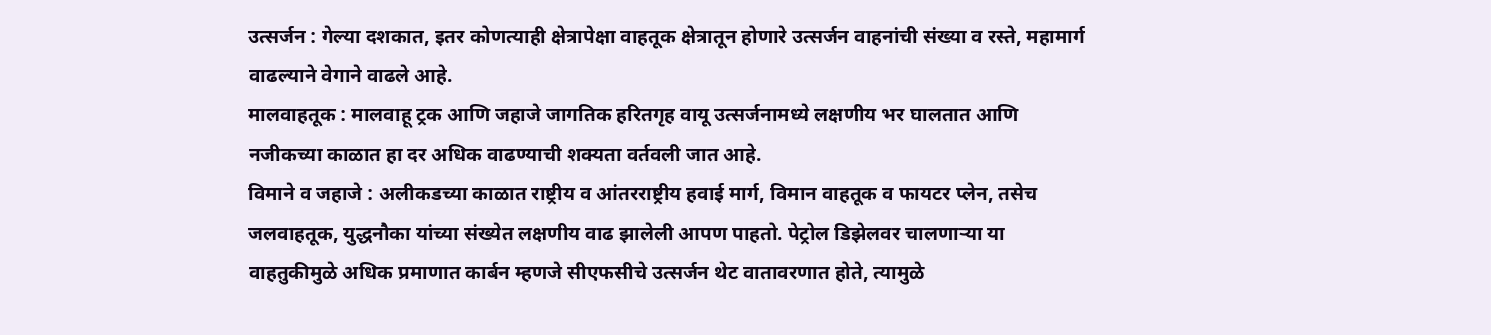उत्सर्जन : गेल्या दशकात, इतर कोणत्याही क्षेत्रापेक्षा वाहतूक क्षेत्रातून होणारे उत्सर्जन वाहनांची संख्या व रस्ते, महामार्ग वाढल्याने वेगाने वाढले आहे.
मालवाहतूक : मालवाहू ट्रक आणि जहाजे जागतिक हरितगृह वायू उत्सर्जनामध्ये लक्षणीय भर घालतात आणि नजीकच्या काळात हा दर अधिक वाढण्याची शक्यता वर्तवली जात आहे.
विमाने व जहाजे : अलीकडच्या काळात राष्ट्रीय व आंतरराष्ट्रीय हवाई मार्ग, विमान वाहतूक व फायटर प्लेन, तसेच जलवाहतूक, युद्धनौका यांच्या संख्येत लक्षणीय वाढ झालेली आपण पाहतो. पेट्रोल डिझेलवर चालणाऱ्या या वाहतुकीमुळे अधिक प्रमाणात कार्बन म्हणजे सीएफसीचे उत्सर्जन थेट वातावरणात होते, त्यामुळे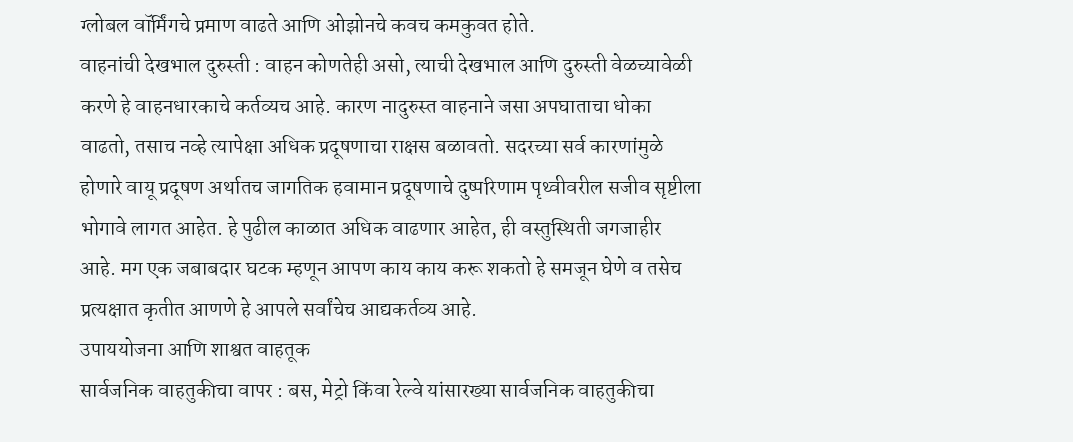ग्लोबल वॉर्मिंगचे प्रमाण वाढते आणि ओझोनचे कवच कमकुवत होते.
वाहनांची देखभाल दुरुस्ती : वाहन कोणतेही असो, त्याची देखभाल आणि दुरुस्ती वेळच्यावेळी करणे हे वाहनधारकाचे कर्तव्यच आहे. कारण नादुरुस्त वाहनाने जसा अपघाताचा धोका वाढतो, तसाच नव्हे त्यापेक्षा अधिक प्रदूषणाचा राक्षस बळावतो. सदरच्या सर्व कारणांमुळे होणारे वायू प्रदूषण अर्थातच जागतिक हवामान प्रदूषणाचे दुष्परिणाम पृथ्वीवरील सजीव सृष्टीला भोगावे लागत आहेत. हे पुढील काळात अधिक वाढणार आहेत, ही वस्तुस्थिती जगजाहीर आहे. मग एक जबाबदार घटक म्हणून आपण काय काय करू शकतो हे समजून घेणे व तसेच प्रत्यक्षात कृतीत आणणे हे आपले सर्वांचेच आद्यकर्तव्य आहे.
उपाययोजना आणि शाश्वत वाहतूक
सार्वजनिक वाहतुकीचा वापर : बस, मेट्रो किंवा रेल्वे यांसारख्या सार्वजनिक वाहतुकीचा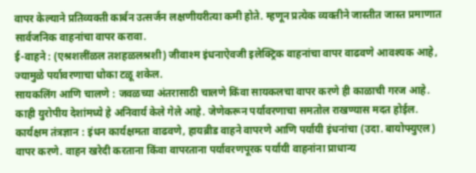वापर केल्याने प्रतिव्यक्ती कार्बन उत्सर्जन लक्षणीयरीत्या कमी होते. म्हणून प्रत्येक व्यक्तीने जास्तीत जास्त प्रमाणात सार्वजनिक वाहनांचा वापर करावा.
ई-वाहने : (एश्रशलींळल तशहळलश्रशी) जीवाश्म इंधनाऐवजी इलेक्ट्रिक वाहनांचा वापर वाढवणे आवश्यक आहे, ज्यामुळे पर्यावरणाचा धोका टळू शकेल.
सायकलिंग आणि चालणे : जवळच्या अंतरासाठी चालणे किंवा सायकलचा वापर करणे ही काळाची गरज आहे. काही युरोपीय देशांमध्ये हे अनिवार्य केले गेले आहे. जेणेकरून पर्यावरणाचा समतोल राखण्यास मदत होईल.
कार्यक्षम तंत्रज्ञान : इंधन कार्यक्षमता वाढवणे, हायब्रीड वाहने वापरणे आणि पर्यायी इंधनांचा (उदा. बायोफ्युएल) वापर करणे. वाहन खरेदी करताना किंवा वापरताना पर्यावरणपूरक पर्यायी वाहनांना प्राधान्य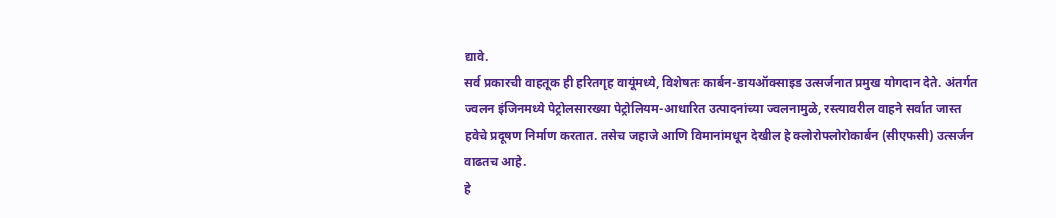द्यावे.
सर्व प्रकारची वाहतूक ही हरितगृह वायूंमध्ये, विशेषतः कार्बन-डायऑक्साइड उत्सर्जनात प्रमुख योगदान देते. अंतर्गत ज्वलन इंजिनमध्ये पेट्रोलसारख्या पेट्रोलियम-आधारित उत्पादनांच्या ज्वलनामुळे, रस्त्यावरील वाहने सर्वात जास्त हवेचे प्रदूषण निर्माण करतात. तसेच जहाजे आणि विमानांमधून देखील हे क्लोरोफ्लोरोकार्बन (सीएफसी) उत्सर्जन वाढतच आहे.
हे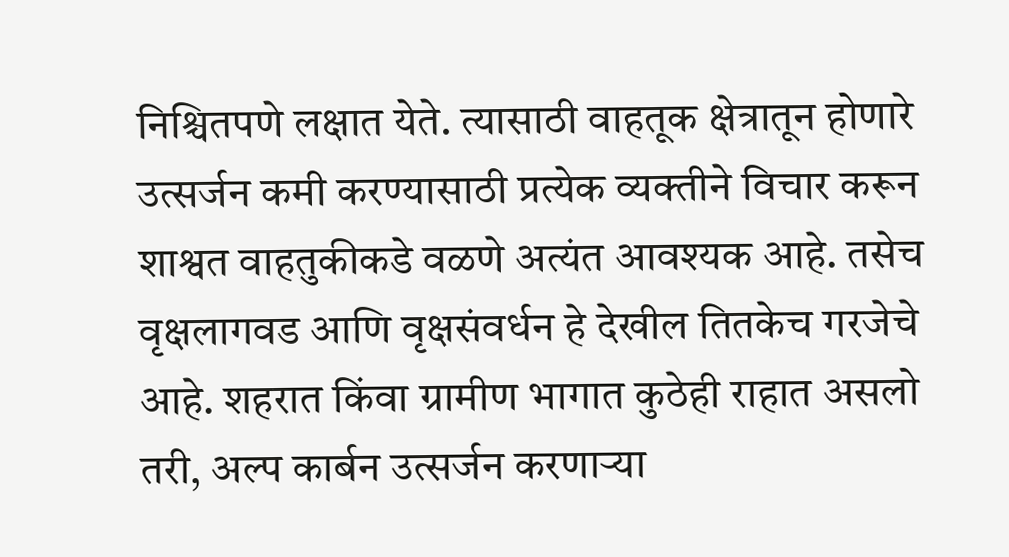निश्चितपणे लक्षात येते. त्यासाठी वाहतूक क्षेत्रातून होणारे उत्सर्जन कमी करण्यासाठी प्रत्येक व्यक्तीने विचार करून शाश्वत वाहतुकीकडे वळणे अत्यंत आवश्यक आहे. तसेच वृक्षलागवड आणि वृक्षसंवर्धन हे देखील तितकेच गरजेचे आहे. शहरात किंवा ग्रामीण भागात कुठेही राहात असलो तरी, अल्प कार्बन उत्सर्जन करणाऱ्या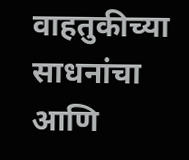वाहतुकीच्या साधनांचा आणि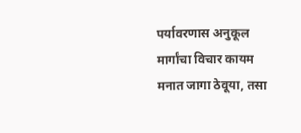पर्यावरणास अनुकूल मार्गांचा विचार कायम मनात जागा ठेवूया, तसा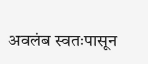अवलंब स्वतःपासून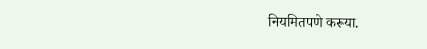नियमितपणे करूया.